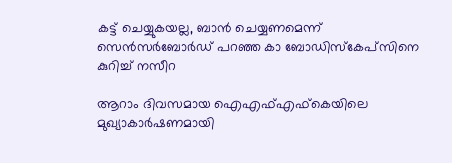കട്ട് ചെയ്യുകയല്ല, ബാന്‍ ചെയ്യണമെന്ന് സെന്‍സര്‍ബോര്‍ഡ് പറഞ്ഞ കാ ബോഡിസ്‌കേപ്‌സിനെ കുറിച്ച് നസീറ

ആറാം ദിവസമായ ഐഎഫ്എഫ്‌കെയിലെ മുഖ്യാകാര്‍ഷണമായി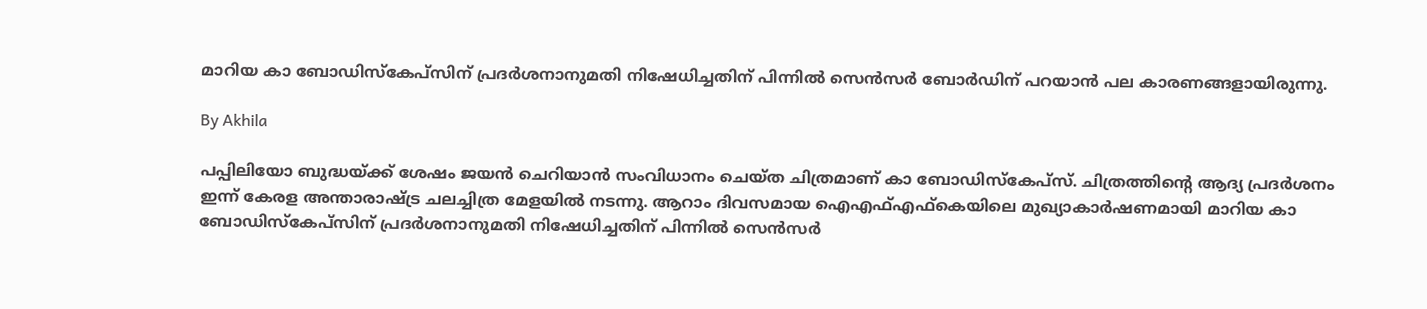മാറിയ കാ ബോഡിസ്‌കേപ്‌സിന് പ്രദര്‍ശനാനുമതി നിഷേധിച്ചതിന് പിന്നില്‍ സെന്‍സര്‍ ബോര്‍ഡിന് പറയാന്‍ പല കാരണങ്ങളായിരുന്നു.

By Akhila

പപ്പിലിയോ ബുദ്ധയ്ക്ക് ശേഷം ജയന്‍ ചെറിയാന്‍ സംവിധാനം ചെയ്ത ചിത്രമാണ് കാ ബോഡിസ്‌കേപ്സ്. ചിത്രത്തിന്റെ ആദ്യ പ്രദര്‍ശനം ഇന്ന് കേരള അന്താരാഷ്ട്ര ചലച്ചിത്ര മേളയില്‍ നടന്നു. ആറാം ദിവസമായ ഐഎഫ്എഫ്‌കെയിലെ മുഖ്യാകാര്‍ഷണമായി മാറിയ കാ ബോഡിസ്‌കേപ്‌സിന് പ്രദര്‍ശനാനുമതി നിഷേധിച്ചതിന് പിന്നില്‍ സെന്‍സര്‍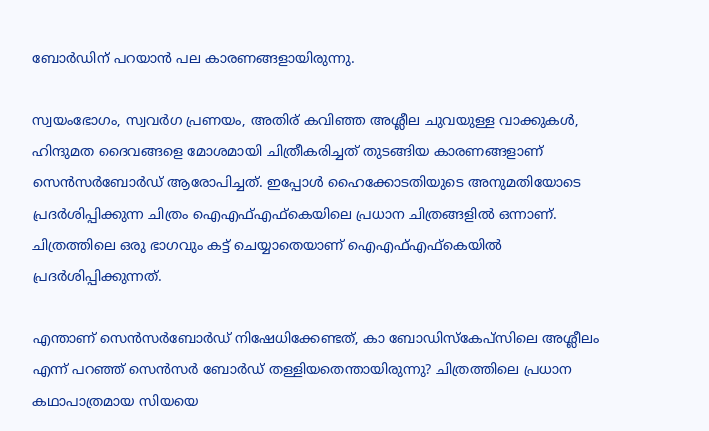ബോര്‍ഡിന് പറയാന്‍ പല കാരണങ്ങളായിരുന്നു.

സ്വയംഭോഗം, സ്വവര്‍ഗ പ്രണയം, അതിര് കവിഞ്ഞ അശ്ലീല ചുവയുള്ള വാക്കുകള്‍, ഹിന്ദുമത ദൈവങ്ങളെ മോശമായി ചിത്രീകരിച്ചത് തുടങ്ങിയ കാരണങ്ങളാണ് സെന്‍സര്‍ബോര്‍ഡ് ആരോപിച്ചത്. ഇപ്പോള്‍ ഹൈക്കോടതിയുടെ അനുമതിയോടെ പ്രദര്‍ശിപ്പിക്കുന്ന ചിത്രം ഐഎഫ്എഫ്‌കെയിലെ പ്രധാന ചിത്രങ്ങളില്‍ ഒന്നാണ്. ചിത്രത്തിലെ ഒരു ഭാഗവും കട്ട് ചെയ്യാതെയാണ് ഐഎഫ്എഫ്‌കെയില്‍ പ്രദര്‍ശിപ്പിക്കുന്നത്.

എന്താണ് സെന്‍സര്‍ബോര്‍ഡ് നിഷേധിക്കേണ്ടത്, കാ ബോഡിസ്‌കേപ്സിലെ അശ്ലീലം എന്ന് പറഞ്ഞ് സെന്‍സര്‍ ബോര്‍ഡ് തള്ളിയതെന്തായിരുന്നു? ചിത്രത്തിലെ പ്രധാന കഥാപാത്രമായ സിയയെ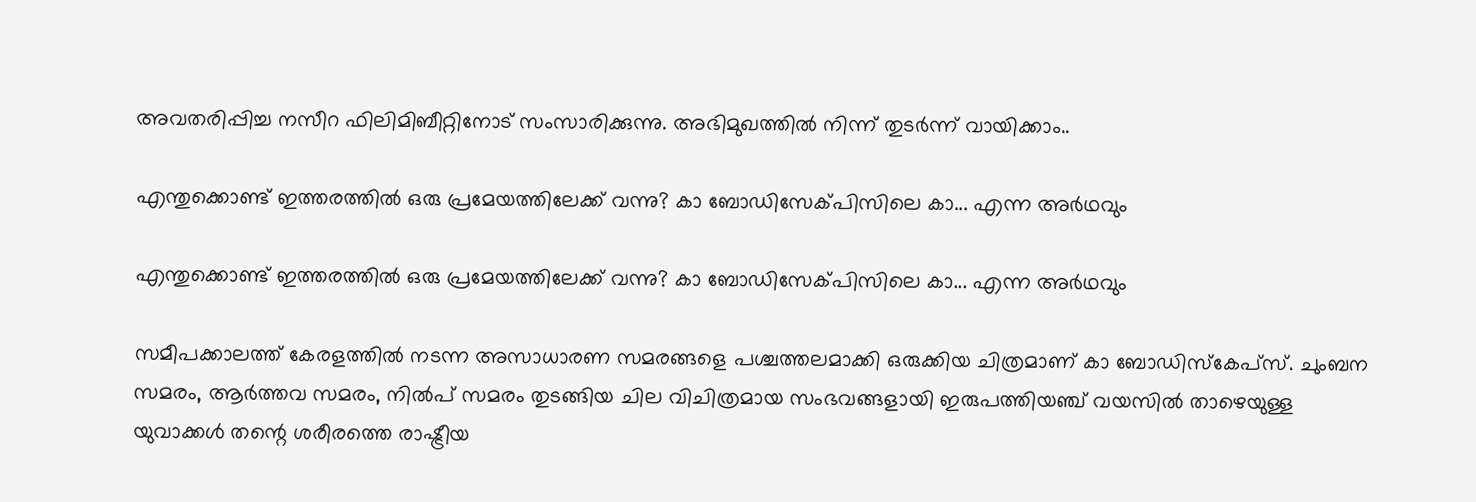അവതരിപ്പിച്ച നസീറ ഫിലിമിബീറ്റിനോട് സംസാരിക്കുന്നു. അഭിമുഖത്തില്‍ നിന്ന് തുടര്‍ന്ന് വായിക്കാം..

എന്തുക്കൊണ്ട് ഇത്തരത്തില്‍ ഒരു പ്രമേയത്തിലേക്ക് വന്നു? കാ ബോഡിസേക്പിസിലെ കാ... എന്ന അര്‍ഥവും

എന്തുക്കൊണ്ട് ഇത്തരത്തില്‍ ഒരു പ്രമേയത്തിലേക്ക് വന്നു? കാ ബോഡിസേക്പിസിലെ കാ... എന്ന അര്‍ഥവും

സമീപക്കാലത്ത് കേരളത്തില്‍ നടന്ന അസാധാരണ സമരങ്ങളെ പശ്ചത്തലമാക്കി ഒരുക്കിയ ചിത്രമാണ് കാ ബോഡിസ്‌കേപ്‌സ്. ചുംബന സമരം, ആര്‍ത്തവ സമരം, നില്‍പ് സമരം തുടങ്ങിയ ചില വിചിത്രമായ സംഭവങ്ങളായി ഇരുപത്തിയഞ്ച് വയസില്‍ താഴെയുള്ള യുവാക്കള്‍ തന്റെ ശരീരത്തെ രാഷ്ട്രീയ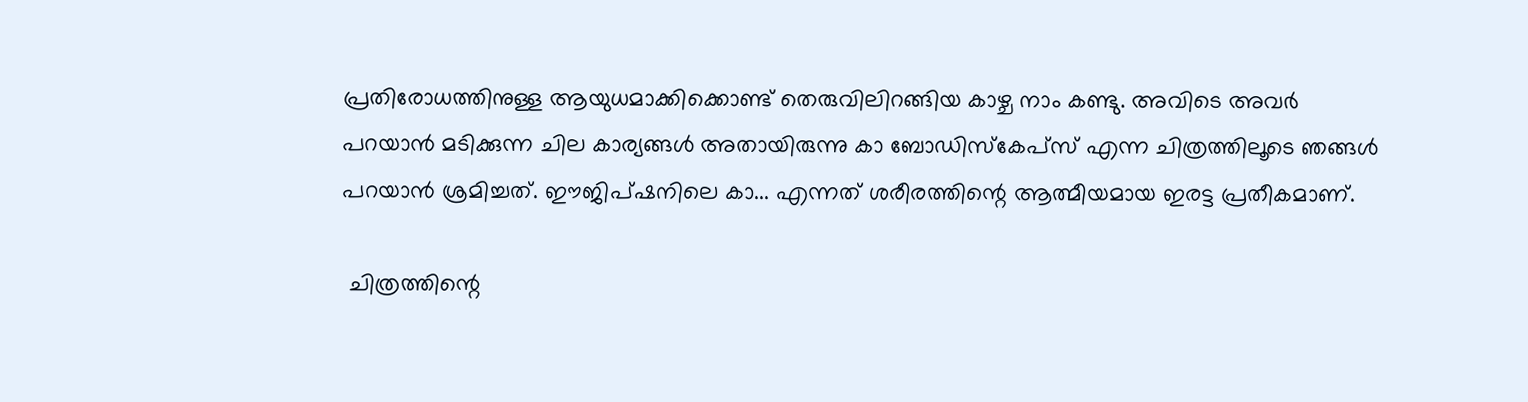പ്രതിരോധത്തിനുള്ള ആയുധമാക്കിക്കൊണ്ട് തെരുവിലിറങ്ങിയ കാഴ്ച നാം കണ്ടു. അവിടെ അവര്‍ പറയാന്‍ മടിക്കുന്ന ചില കാര്യങ്ങള്‍ അതായിരുന്നു കാ ബോഡിസ്‌കേപ്‌സ് എന്ന ചിത്രത്തിലൂടെ ഞങ്ങള്‍ പറയാന്‍ ശ്രമിച്ചത്. ഈജിപ്ഷനിലെ കാ... എന്നത് ശരീരത്തിന്റെ ആത്മീയമായ ഇരട്ട പ്രതീകമാണ്.

 ചിത്രത്തിന്റെ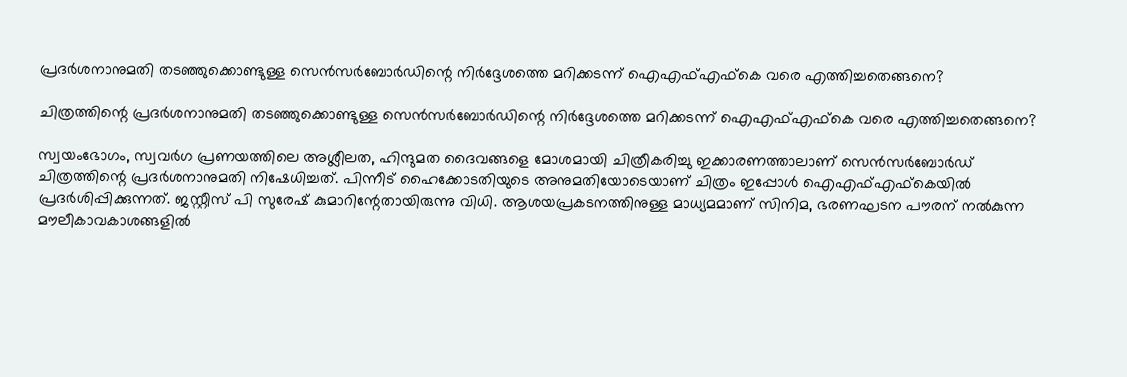പ്രദര്‍ശനാനുമതി തടഞ്ഞുക്കൊണ്ടുള്ള സെന്‍സര്‍ബോര്‍ഡിന്റെ നിര്‍ദ്ദേശത്തെ മറിക്കടന്ന് ഐഎഫ്എഫ്‌കെ വരെ എത്തിച്ചതെങ്ങനെ?

ചിത്രത്തിന്റെ പ്രദര്‍ശനാനുമതി തടഞ്ഞുക്കൊണ്ടുള്ള സെന്‍സര്‍ബോര്‍ഡിന്റെ നിര്‍ദ്ദേശത്തെ മറിക്കടന്ന് ഐഎഫ്എഫ്‌കെ വരെ എത്തിച്ചതെങ്ങനെ?

സ്വയംഭോഗം, സ്വവര്‍ഗ പ്രണയത്തിലെ അശ്ലീലത, ഹിന്ദുമത ദൈവങ്ങളെ മോശമായി ചിത്രീകരിച്ചു ഇക്കാരണത്താലാണ് സെന്‍സര്‍ബോര്‍ഡ് ചിത്രത്തിന്റെ പ്രദര്‍ശനാനുമതി നിഷേധിച്ചത്. പിന്നീട് ഹൈക്കോടതിയുടെ അനുമതിയോടെയാണ് ചിത്രം ഇപ്പോള്‍ ഐഎഫ്എഫ്‌കെയില്‍ പ്രദര്‍ശിപ്പിക്കുന്നത്. ജസ്റ്റീസ് പി സുരേഷ് കുമാറിന്റേതായിരുന്നു വിധി. ആശയപ്രകടനത്തിനുള്ള മാധ്യമമാണ് സിനിമ, ഭരണഘടന പൗരന് നല്‍കുന്ന മൗലീകാവകാശങ്ങളില്‍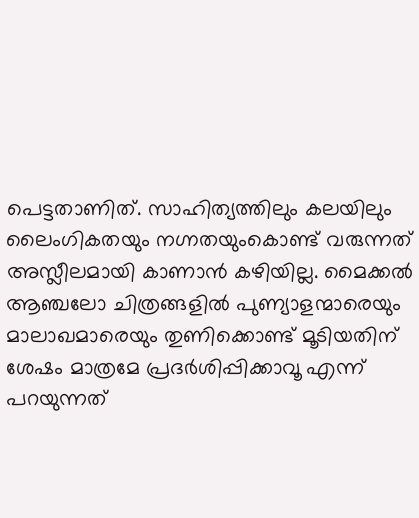പെട്ടതാണിത്. സാഹിത്യത്തിലും കലയിലും ലൈംഗികതയും നഗ്നതയുംകൊണ്ട് വരുന്നത് അസ്ലീലമായി കാണാന്‍ കഴിയില്ല. മൈക്കല്‍ ആഞ്ചലോ ചിത്രങ്ങളില്‍ പുണ്യാളന്മാരെയും മാലാഖമാരെയും തുണിക്കൊണ്ട് മൂടിയതിന് ശേഷം മാത്രമേ പ്രദര്‍ശിപ്പിക്കാവൂ എന്ന് പറയുന്നത്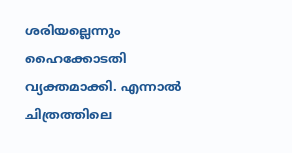ശരിയല്ലെന്നും ഹൈക്കോടതി വ്യക്തമാക്കി. എന്നാല്‍ ചിത്രത്തിലെ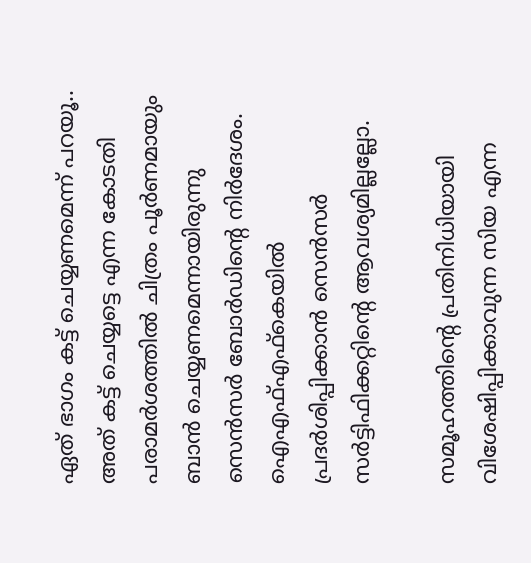ഏത് ഭാഗം കട്ട് ചെയ്യണമെന്ന് പറയൂ.. അത് കട്ട് ചെയ്യട്ടെ എന്ന കോടതി പരാമര്‍ശത്തില്‍ ചിത്രം പൂര്‍ണമായും ബാന്‍ ചെയ്യണമെന്നായിരുന്നു സെന്‍സര്‍ ബോര്‍ഡിന്റെ നിര്‍ദേശം. ഐഎഫ്എഫ്‌കെയില്‍ പ്രദര്‍ശിപ്പിക്കാന്‍ സെന്‍സര്‍ സര്‍ട്ടിഫിക്കറ്റിന്റെ ആവശ്യമില്ലല്ലോ.

സമൂഹത്തിന്റെ പ്രതിനിധിയായി വിശേഷിപ്പിക്കാവുന്ന സിയ എന്ന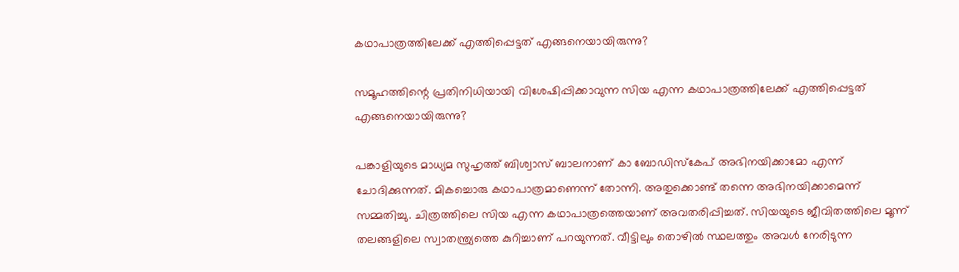കഥാപാത്രത്തിലേക്ക് എത്തിപ്പെട്ടത് എങ്ങനെയായിരുന്നു?

സമൂഹത്തിന്റെ പ്രതിനിധിയായി വിശേഷിപ്പിക്കാവുന്ന സിയ എന്ന കഥാപാത്രത്തിലേക്ക് എത്തിപ്പെട്ടത് എങ്ങനെയായിരുന്നു?

പങ്കാളിയുടെ മാധ്യമ സുഹൃത്ത് ബിശ്വാസ് ബാലനാണ് കാ ബോഡിസ്‌കേപ് അഭിനയിക്കാമോ എന്ന് ചോദിക്കുന്നത്. മികച്ചൊരു കഥാപാത്രമാണെന്ന് തോന്നി. അതുക്കൊണ്ട് തന്നെ അഭിനയിക്കാമെന്ന് സമ്മതിച്ചു. ചിത്രത്തിലെ സിയ എന്ന കഥാപാത്രത്തെയാണ് അവതരിപ്പിച്ചത്. സിയയുടെ ജീവിതത്തിലെ മൂന്ന് തലങ്ങളിലെ സ്വാതന്ത്ര്യത്തെ കുറിച്ചാണ് പറയുന്നത്. വീട്ടിലും തൊഴില്‍ സ്ഥലത്തും അവള്‍ നേരിടുന്ന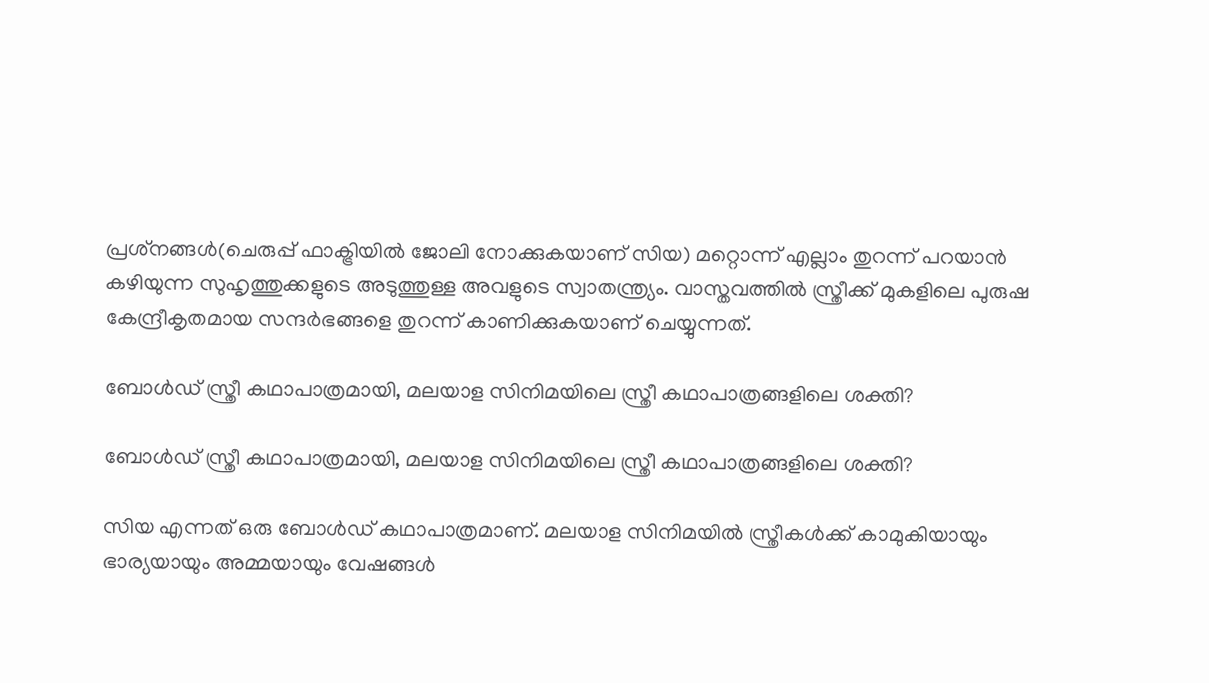പ്രശ്‌നങ്ങള്‍(ചെരുപ്പ് ഫാക്ട്രിയില്‍ ജോലി നോക്കുകയാണ് സിയ) മറ്റൊന്ന് എല്ലാം തുറന്ന് പറയാന്‍ കഴിയുന്ന സുഹൃത്തുക്കളുടെ അടുത്തുള്ള അവളുടെ സ്വാതന്ത്ര്യം. വാസ്തവത്തില്‍ സ്ത്രീക്ക് മുകളിലെ പുരുഷ കേന്ദ്രീകൃതമായ സന്ദര്‍ഭങ്ങളെ തുറന്ന് കാണിക്കുകയാണ് ചെയ്യുന്നത്.

ബോള്‍ഡ് സ്ത്രീ കഥാപാത്രമായി, മലയാള സിനിമയിലെ സ്ത്രീ കഥാപാത്രങ്ങളിലെ ശക്തി?

ബോള്‍ഡ് സ്ത്രീ കഥാപാത്രമായി, മലയാള സിനിമയിലെ സ്ത്രീ കഥാപാത്രങ്ങളിലെ ശക്തി?

സിയ എന്നത് ഒരു ബോള്‍ഡ് കഥാപാത്രമാണ്. മലയാള സിനിമയില്‍ സ്ത്രീകള്‍ക്ക് കാമുകിയായും ഭാര്യയായും അമ്മയായും വേഷങ്ങള്‍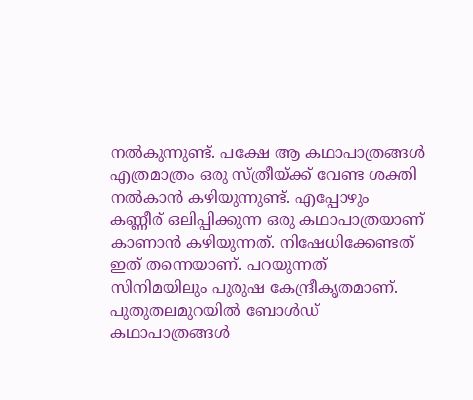നല്‍കുന്നുണ്ട്. പക്ഷേ ആ കഥാപാത്രങ്ങള്‍ എത്രമാത്രം ഒരു സ്ത്രീയ്ക്ക് വേണ്ട ശക്തി നല്‍കാന്‍ കഴിയുന്നുണ്ട്. എപ്പോഴും കണ്ണീര് ഒലിപ്പിക്കുന്ന ഒരു കഥാപാത്രയാണ് കാണാന്‍ കഴിയുന്നത്. നിഷേധിക്കേണ്ടത് ഇത് തന്നെയാണ്. പറയുന്നത് സിനിമയിലും പുരുഷ കേന്ദ്രീകൃതമാണ്. പുതുതലമുറയില്‍ ബോള്‍ഡ് കഥാപാത്രങ്ങള്‍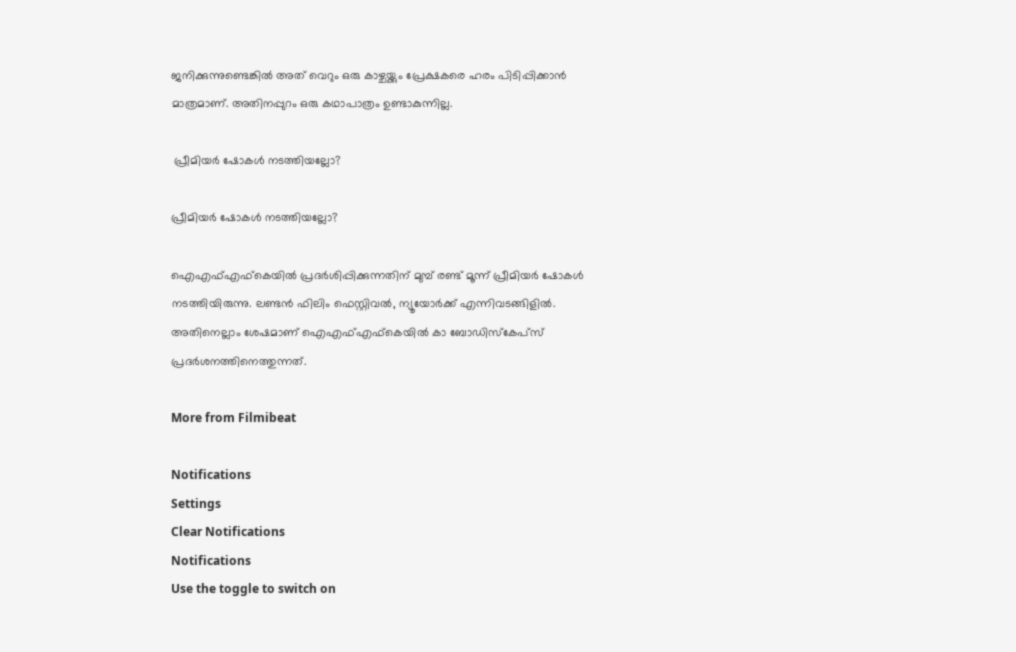ജനിക്കുന്നുണ്ടെങ്കില്‍ അത് വെറും ഒരു കാഴ്ചയ്ക്കും പ്രേക്ഷകരെ ഹരം പിടിപ്പിക്കാന്‍ മാത്രമാണ്. അതിനപ്പുറം ഒരു കഥാപാത്രം ഉണ്ടാകുന്നില്ല.

 പ്രീമിയര്‍ ഷോകള്‍ നടത്തിയല്ലോ?

പ്രീമിയര്‍ ഷോകള്‍ നടത്തിയല്ലോ?

ഐഎഫ്എഫ്‌കെയില്‍ പ്രദര്‍ശിപ്പിക്കുന്നതിന് മുമ്പ് രണ്ട് മൂന്ന് പ്രീമിയര്‍ ഷോകള്‍ നടത്തിയിരുന്നു. ലണ്ടന്‍ ഫിലിം ഫെസ്റ്റിവല്‍, ന്യൂയോര്‍ക്ക് എന്നിവടങ്ങിളില്‍. അതിനെല്ലാം ശേഷമാണ് ഐഎഫ്എഫ്‌കെയില്‍ കാ ബോഡിസ്‌കേപ്‌സ് പ്രദര്‍ശനത്തിനെത്തുന്നത്.

More from Filmibeat

Notifications
Settings
Clear Notifications
Notifications
Use the toggle to switch on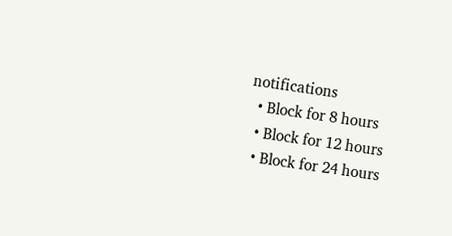notifications
  • Block for 8 hours
  • Block for 12 hours
  • Block for 24 hours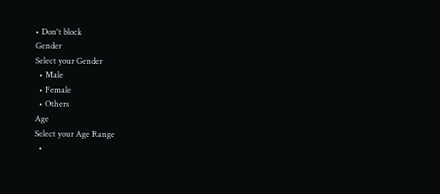• Don't block
Gender
Select your Gender
  • Male
  • Female
  • Others
Age
Select your Age Range
  •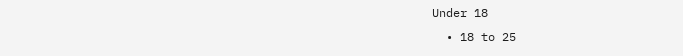Under 18
  • 18 to 25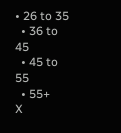• 26 to 35
  • 36 to 45
  • 45 to 55
  • 55+
X